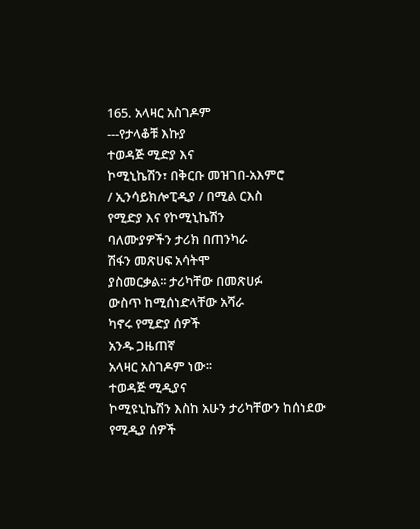165. አላዛር አስገዶም
---የታላቆቹ እኩያ
ተወዳጅ ሚድያ እና
ኮሚኒኬሽን፣ በቅርቡ መዝገበ-አእምሮ
/ ኢንሳይክሎፒዲያ / በሚል ርእስ
የሚድያ እና የኮሚኒኬሽን
ባለሙያዎችን ታሪክ በጠንካራ
ሽፋን መጽሀፍ አሳትሞ
ያስመርቃል፡፡ ታሪካቸው በመጽሀፉ
ውስጥ ከሚሰነድላቸው አሻራ
ካኖሩ የሚድያ ሰዎች
አንዱ ጋዜጠኛ
አላዛር አስገዶም ነው፡፡
ተወዳጅ ሚዲያና
ኮሚዩኒኬሽን እስከ አሁን ታሪካቸውን ከሰነደው የሚዲያ ሰዎች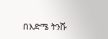በእድሜ ትንሹ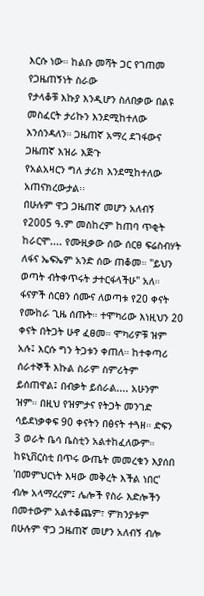እርሱ ነው። ከልቡ መሻት ጋር የገጠመ የጋዜጠኝነት ስራው
የታላቆቹ እኩያ እንዲሆን ስለበቃው በልዩ መስፈርት ታሪኩን እንደሚከተለው እንሰንዳለን። ጋዜጠኛ አማረ ደገፋውና ጋዜጠኛ እዝራ እጅጉ
የአልአዛርን ግለ ታሪክ እንደሚከተለው አጠናክረውታል፡፡
በሁሉም ዋጋ ጋዜጠኛ መሆን አለብኝ
የ2005 ዓ.ም መስከረም ከጠባ ጥቂት ከራርሞ.... የሙዚቃው ሰው ሰርፀ ፍሬስብሃት ለፋና ኤፍኤም አንድ ሰው ጠቆመ። "ይህን ወጣት ብትቀጥሩት ታተርፋላችሁ" አለ። ፋናዎች ሰርፀን ሰሙና ለወጣቱ የ20 ቀናት የሙከራ ጊዜ ሰጡት። ተሞካሪው እነዚህን 20 ቀናት በትጋት ሁኖ ፈፀመ። ሞካሪዎቹ ዝም አሉ፤ እርሱ ግን ትጋቱን ቀጠለ። ከተቀጣሪ ሰራተኞች እኩል ስራም ስምሪትም ይሰጠዋል፤ በብቃት ይሰራል.... አሁንም ዝም። በዚህ የዝምታና የትጋት መንገድ ሳይደነቃቀፍ 90 ቀናትን በፅናት ተጓዘ። ድፍን
3 ወራት ቤሳ ቤስቲን አልተከፈለውም። ከዩኒቨርስቲ በጥሩ ውጤት መመረቁን እያሰበ 'በመምህርነት እዛው መቅረት እችል ነበር' ብሎ አላማረረም፤ ሌሎች የስራ እድሎችን በመተውም አልተቆጨም፣ ምክንያቱም በሁሉም ዋጋ ጋዜጠኛ መሆን አለብኝ ብሎ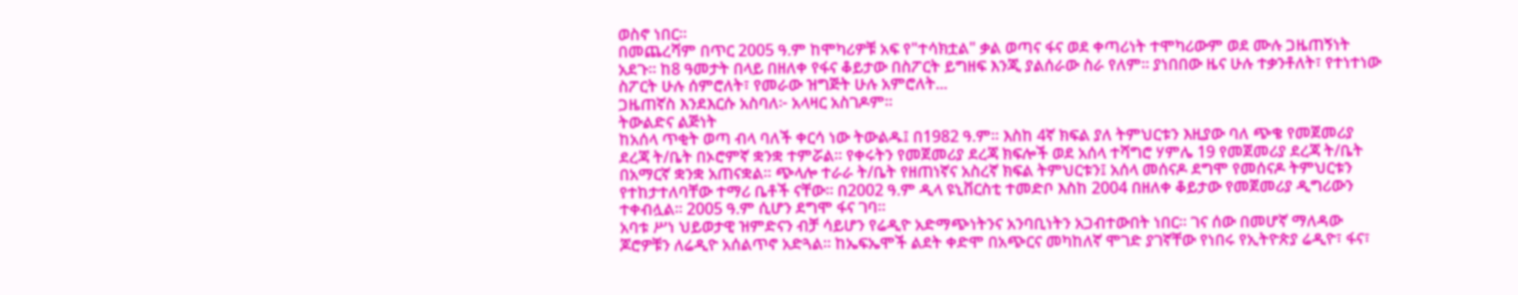ወስኖ ነበር።
በመጨረሻም በጥር 2005 ዓ.ም ከሞካሪዎቹ አፍ የ"ተሳክቷል" ቃል ወጣና ፋና ወደ ቀጣሪነት ተሞካሪውም ወደ ሙሉ ጋዜጠኝነት አደጉ። ከ8 ዓመታት በላይ በዘለቀ የፋና ቆይታው በስፖርት ይግዘፍ እንጂ ያልሰራው ስራ የለም። ያነበበው ዜና ሁሉ ተቃንቶለት፣ የተነተነው ስፖርት ሁሉ ሰምሮለት፣ የመራው ዝግጅት ሁሉ አምሮለት...
ጋዜጠኛስ እንደእርሱ አስባለ፦ አላዛር አስገዶም።
ትውልድና ልጅነት
ከአሰላ ጥቂት ወጣ ብላ ባለች ቀርሳ ነው ትውልዱ፤ በ1982 ዓ.ም። እስከ 4ኛ ክፍል ያለ ትምህርቱን እዚያው ባለ ጭቄ የመጀመሪያ ደረጃ ት/ቤት በኦሮምኛ ቋንቋ ተምሯል። የቀሩትን የመጀመሪያ ደረጃ ክፍሎች ወደ አሰላ ተሻግሮ ሃምሌ 19 የመጀመሪያ ደረጃ ት/ቤት በአማርኛ ቋንቋ አጠናቋል። ጭላሎ ተራራ ት/ቤት የዘጠነኛና አስረኛ ክፍል ትምህርቱን፤ አሰላ መሰናዶ ደግሞ የመሰናዶ ትምህርቱን የተከታተለባቸው ተማሪ ቤቶች ናቸው። በ2002 ዓ.ም ዲላ ዩኒቨርስቲ ተመድቦ እስከ 2004 በዘለቀ ቆይታው የመጀመሪያ ዲግሪውን ተቀብሏል። 2005 ዓ.ም ሲሆን ደግሞ ፋና ገባ።
አባቱ ሥነ ህይወታዊ ዝምድናን ብቻ ሳይሆን የሬዲዮ አድማጭነትንና አንባቢነትን አጋብተውበት ነበር። ገና ሰው በመሆኛ ማለዳው ጆሮዎቹን ለሬዲዮ አሰልጥኖ አድጓል። ከኤፍኤሞች ልደት ቀድሞ በአጭርና መካከለኛ ሞገድ ያገኛቸው የነበሩ የኢትዮጵያ ሬዲዮ፣ ፋና፣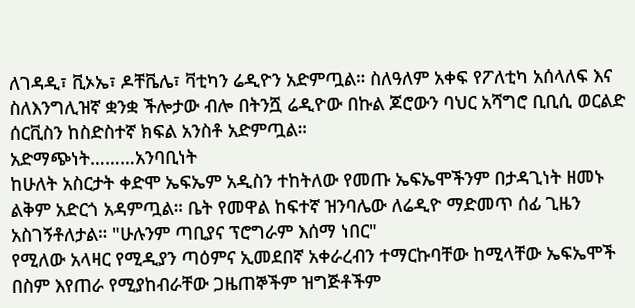ለገዳዲ፣ ቪኦኤ፣ ዶቸቬሌ፣ ቫቲካን ሬዲዮን አድምጧል። ስለዓለም አቀፍ የፖለቲካ አሰላለፍ እና ስለእንግሊዝኛ ቋንቋ ችሎታው ብሎ በትንሿ ሬዲዮው በኩል ጆሮውን ባህር አሻግሮ ቢቢሲ ወርልድ ሰርቪስን ከስድስተኛ ክፍል አንስቶ አድምጧል።
አድማጭነት………አንባቢነት
ከሁለት አስርታት ቀድሞ ኤፍኤም አዲስን ተከትለው የመጡ ኤፍኤሞችንም በታዳጊነት ዘመኑ ልቅም አድርጎ አዳምጧል። ቤት የመዋል ከፍተኛ ዝንባሌው ለሬዲዮ ማድመጥ ሰፊ ጊዜን አስገኝቶለታል። "ሁሉንም ጣቢያና ፕሮግራም እሰማ ነበር"
የሚለው አላዛር የሚዲያን ጣዕምና ኢመደበኛ አቀራረብን ተማርኩባቸው ከሚላቸው ኤፍኤሞች በስም እየጠራ የሚያከብራቸው ጋዜጠኞችም ዝግጅቶችም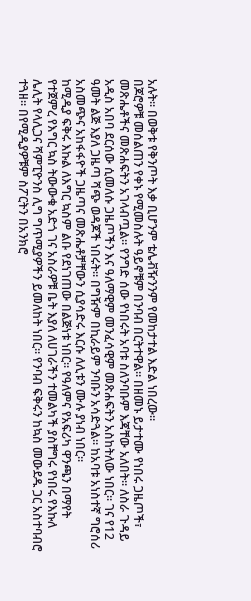አሉት። በወቅቱ የቅንጦት እቃ ቢሆንም ቴሌቭዥንንም የመከታተል እድል ነበረው።
በጆሮዎቹ መሰልጠን የቀኑ የሚመስሉት ዓይኖቹም በንባብ በርትተዋል። በዘመኑ ይታተሙ የነበሩ ጋዜጦች፣ መጽሔቶችና መጽሐፍትን አገላብጧል። የንግድ ሰው የነበሩት አባቱ ስለንባቡም እጃቸው አለበት። ለስራ ጉዳይ አዲስ አበባ ደርሰው ሲመለሱ ጋዜጦችን እና ዓለማዊም መንፈሳዊም መጽሐፍትን አስከትለው ነበር። ገና የ12 ዓመት ልጅ እያለ ጋዜጣ ሻጭ ወዳጆች ነበሩት። በግዥም በኪራይም ንባቡን አሳድጓል። ከአባቱ አነስተኛ ግሮሰሪ አስመጭና አከፋፋዮች ጋዜጣና መጽሔቶቻቸውን ሲያሳድሩ እርሱ ለሊቱን ሙሉ ያነብ ነበር።
ከሚዲያ ፍቅሩ እኩል ለእግር ኳስም ልቡ የደነገጠው በልጅነቱ ነበር። የዓለምና የአፍሪካ ዋንጫን በማየት የተጀምረ የእግር ኳስ ትውውቁ አድጎ ገና አስራዎቹ ቤት እያለ ለሀገራችን ተመልካች ያስቸግሩ የነበሩ የእኩለ ሌሊት የላሊጋና ሻምፒዮንስ ሊግ ግጥሚያዎችን ይመለከት ነበር። የንባብ ፍቅሩን ከኳስ መውደዱ ጋር አስተባብሮ ተጓዘ። በየሚዲያዎቹም ስፖርትን በአንክሮ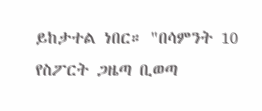ይከታተል ነበር። "በሳምንት 10
የስፖርት ጋዜጣ ቢወጣ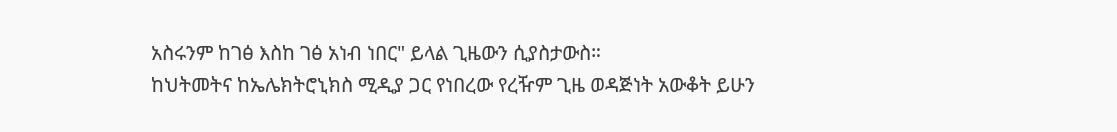አስሩንም ከገፅ እስከ ገፅ አነብ ነበር" ይላል ጊዜውን ሲያስታውስ።
ከህትመትና ከኤሌክትሮኒክስ ሚዲያ ጋር የነበረው የረዥም ጊዜ ወዳጅነት አውቆት ይሁን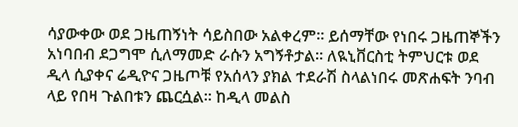ሳያውቀው ወደ ጋዜጠኝነት ሳይስበው አልቀረም። ይሰማቸው የነበሩ ጋዜጠኞችን አነባበብ ደጋግሞ ሲለማመድ ራሱን አግኝቶታል። ለዪኒቨርስቲ ትምህርቱ ወደ ዲላ ሲያቀና ሬዲዮና ጋዜጦቹ የአሰላን ያክል ተደራሽ ስላልነበሩ መጽሐፍት ንባብ ላይ የበዛ ጉልበቱን ጨርሷል። ከዲላ መልስ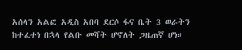አሰላን አልፎ አዲስ አበባ ደርሶ ፋና ቤት 3 ወራትን ከተፈተነ በኋላ የልቡ መሻት ሆኖለት ጋዜጠኛ ሆነ።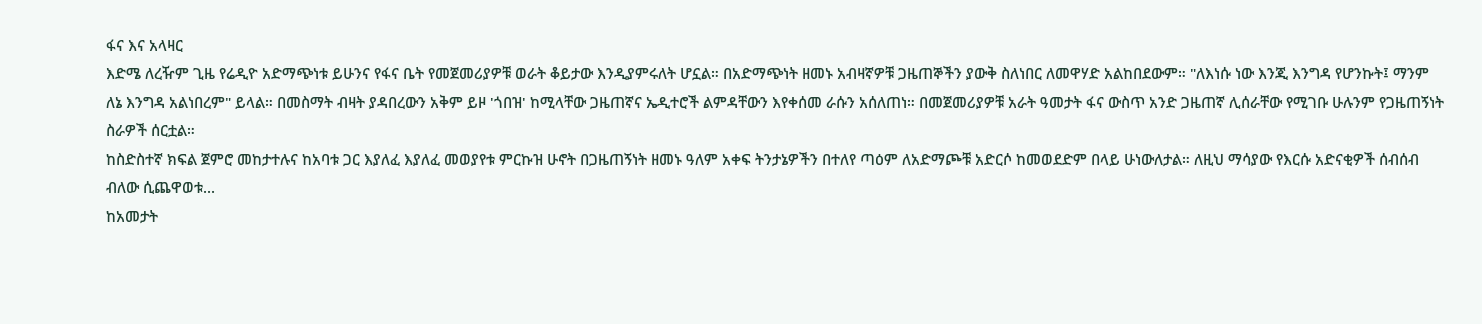ፋና እና አላዛር
እድሜ ለረዥም ጊዜ የሬዲዮ አድማጭነቱ ይሁንና የፋና ቤት የመጀመሪያዎቹ ወራት ቆይታው እንዲያምሩለት ሆኗል። በአድማጭነት ዘመኑ አብዛኛዎቹ ጋዜጠኞችን ያውቅ ስለነበር ለመዋሃድ አልከበደውም። "ለእነሱ ነው እንጂ እንግዳ የሆንኩት፤ ማንም ለኔ እንግዳ አልነበረም" ይላል። በመስማት ብዛት ያዳበረውን አቅም ይዞ 'ጎበዝ' ከሚላቸው ጋዜጠኛና ኤዲተሮች ልምዳቸውን እየቀሰመ ራሱን አሰለጠነ። በመጀመሪያዎቹ አራት ዓመታት ፋና ውስጥ አንድ ጋዜጠኛ ሊሰራቸው የሚገቡ ሁሉንም የጋዜጠኝነት ስራዎች ሰርቷል።
ከስድስተኛ ክፍል ጀምሮ መከታተሉና ከአባቱ ጋር እያለፈ እያለፈ መወያየቱ ምርኩዝ ሁኖት በጋዜጠኝነት ዘመኑ ዓለም አቀፍ ትንታኔዎችን በተለየ ጣዕም ለአድማጮቹ አድርሶ ከመወደድም በላይ ሁነውለታል። ለዚህ ማሳያው የእርሱ አድናቂዎች ሰብሰብ ብለው ሲጨዋወቱ...
ከአመታት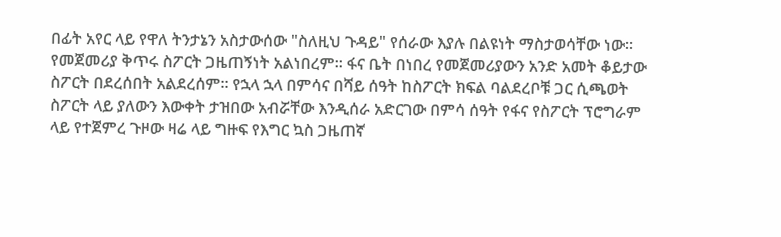በፊት አየር ላይ የዋለ ትንታኔን አስታውሰው "ስለዚህ ጉዳይ" የሰራው እያሉ በልዩነት ማስታወሳቸው ነው።
የመጀመሪያ ቅጥሩ ስፖርት ጋዜጠኝነት አልነበረም። ፋና ቤት በነበረ የመጀመሪያውን አንድ አመት ቆይታው ስፖርት በደረሰበት አልደረሰም። የኋላ ኋላ በምሳና በሻይ ሰዓት ከስፖርት ክፍል ባልደረቦቹ ጋር ሲጫወት ስፖርት ላይ ያለውን እውቀት ታዝበው አብሯቸው እንዲሰራ አድርገው በምሳ ሰዓት የፋና የስፖርት ፕሮግራም ላይ የተጀምረ ጉዞው ዛሬ ላይ ግዙፍ የእግር ኳስ ጋዜጠኛ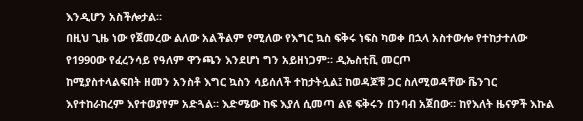እንዲሆን አስችሎታል።
በዚህ ጊዜ ነው የጀመረው ልለው አልችልም የሚለው የእግር ኳስ ፍቅሩ ነፍስ ካወቀ በኋላ አስተውሎ የተከታተለው የ1990ው የፈረንሳይ የዓለም ዋንጫን እንደሆነ ግን አይዘነጋም። ዲኤስቲቪ መርጦ
ከሚያስተላልፍበት ዘመን አንስቶ እግር ኳስን ሳይሰለች ተከታትሏል፤ ከወዳጆቹ ጋር ስለሚወዳቸው ቬንገር እየተከራከረም እየተወያየም አድጓል። እድሜው ከፍ እያለ ሲመጣ ልዩ ፍቅሩን በንባብ አጀበው። ከየእለት ዜናዎች እኩል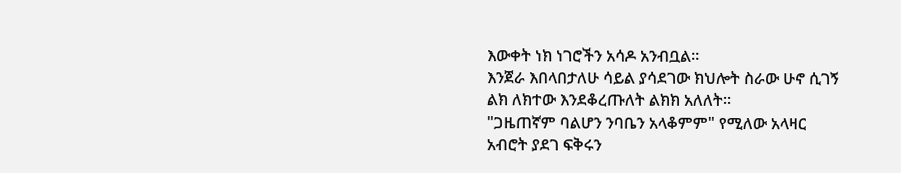እውቀት ነክ ነገሮችን አሳዶ አንብቧል።
እንጀራ እበላበታለሁ ሳይል ያሳደገው ክህሎት ስራው ሁኖ ሲገኝ ልክ ለክተው እንደቆረጡለት ልክክ አለለት።
"ጋዜጠኛም ባልሆን ንባቤን አላቆምም" የሚለው አላዛር አብሮት ያደገ ፍቅሩን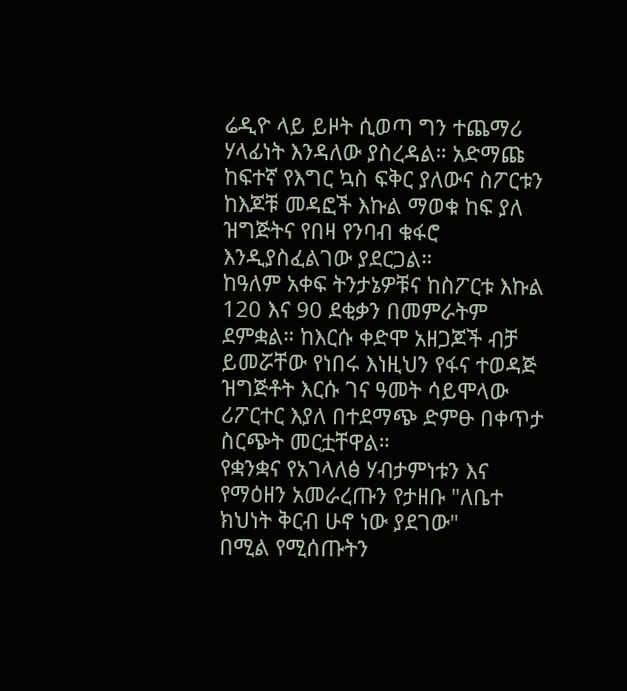ሬዲዮ ላይ ይዞት ሲወጣ ግን ተጨማሪ ሃላፊነት እንዳለው ያስረዳል። አድማጩ ከፍተኛ የእግር ኳስ ፍቅር ያለውና ስፖርቱን ከእጆቹ መዳፎች እኩል ማወቁ ከፍ ያለ ዝግጅትና የበዛ የንባብ ቁፋሮ እንዲያስፈልገው ያደርጋል።
ከዓለም አቀፍ ትንታኔዎቹና ከስፖርቱ እኩል 120 እና 90 ደቂቃን በመምራትም ደምቋል። ከእርሱ ቀድሞ አዘጋጆች ብቻ ይመሯቸው የነበሩ እነዚህን የፋና ተወዳጅ ዝግጅቶት እርሱ ገና ዓመት ሳይሞላው ሪፖርተር እያለ በተደማጭ ድምፁ በቀጥታ ስርጭት መርቷቸዋል።
የቋንቋና የአገላለፅ ሃብታምነቱን እና የማዕዘን አመራረጡን የታዘቡ "ለቤተ ክህነት ቅርብ ሁኖ ነው ያደገው"
በሚል የሚሰጡትን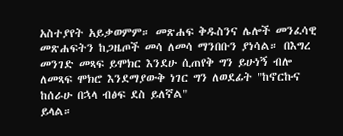አስተያየት አይቃወምም። መጽሐፍ ቅዱስንና ሌሎች መንፈሳዊ መጽሐፍትን ከጋዜጦች መሳ ለመሳ ማንበቡን ያነሳል። በእግረ መንገድ መጻፍ ይሞክር እንደሁ ሲጠየቅ ግን ይሁነኝ ብሎ ለመጻፍ ሞክሮ እንደማያውቅ ነገር ግን ለወደፊት "ከኖርኩና ከሰራሁ በኋላ ብፅፍ ደስ ይለኛል"
ይላል።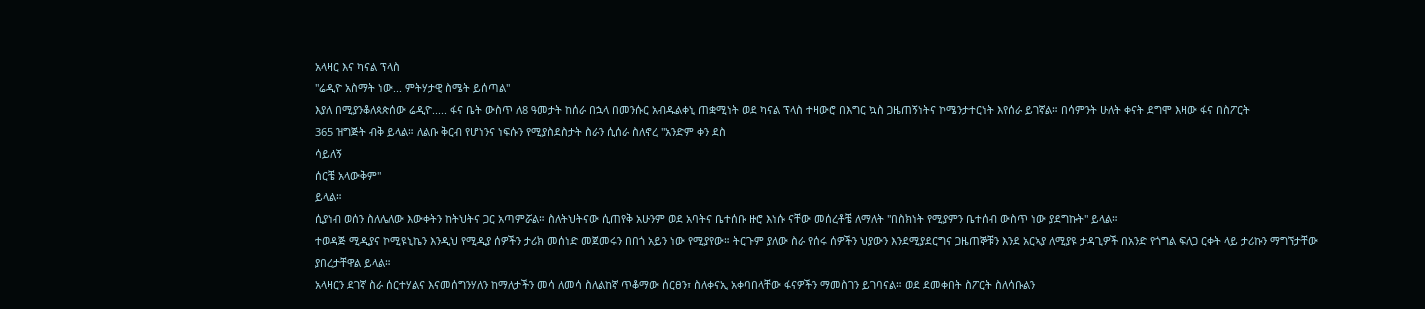አላዛር እና ካናል ፕላስ
"ሬዲዮ አስማት ነው... ምትሃታዊ ስሜት ይሰጣል"
እያለ በሚያንቆለጳጵሰው ሬዲዮ..... ፋና ቤት ውስጥ ለ8 ዓመታት ከሰራ በኋላ በመንሱር አብዱልቀኒ ጠቋሚነት ወደ ካናል ፕላስ ተዛውሮ በእግር ኳስ ጋዜጠኝነትና ኮሜንታተርነት እየሰራ ይገኛል። በሳምንት ሁለት ቀናት ደግሞ እዛው ፋና በስፖርት
365 ዝግጅት ብቅ ይላል። ለልቡ ቅርብ የሆነንና ነፍሱን የሚያስደስታት ስራን ሲሰራ ስለኖረ "አንድም ቀን ደስ
ሳይለኝ
ሰርቼ አላውቅም"
ይላል።
ሲያነብ ወሰን ስለሌለው እውቀትን ከትህትና ጋር አጣምሯል። ስለትህትናው ሲጠየቅ አሁንም ወደ አባትና ቤተሰቡ ዙሮ እነሱ ናቸው መሰረቶቼ ለማለት "በስክነት የሚያምን ቤተሰብ ውስጥ ነው ያደግኩት" ይላል።
ተወዳጅ ሚዲያና ኮሚዩኒኬን እንዲህ የሚዲያ ሰዎችን ታሪክ መሰነድ መጀመሩን በበጎ አይን ነው የሚያየው። ትርጉም ያለው ስራ የሰሩ ሰዎችን ህያውን እንደሚያደርግና ጋዜጠኞቹን እንደ አርኣያ ለሚያዩ ታዳጊዎች በአንድ የጎግል ፍለጋ ርቀት ላይ ታሪኩን ማግኘታቸው ያበረታቸዋል ይላል።
አላዛርን ደገኛ ስራ ሰርተሃልና እናመሰግንሃለን ከማለታችን መሳ ለመሳ ስለልከኛ ጥቆማው ሰርፀን፣ ስለቀናኢ አቀባበላቸው ፋናዎችን ማመስገን ይገባናል። ወደ ደመቀበት ስፖርት ስለሳቡልን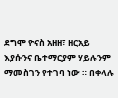ደግሞ ዮናስ አዘዘ፣ ዘርአይ እያሱንና ቤተማርያም ሃይሉንም ማመስገን የተገባ ነው ። በቀላሉ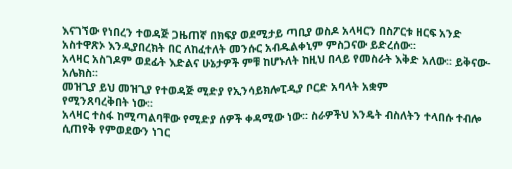እናገኘው የነበረን ተወዳጅ ጋዜጠኛ በክፍያ ወደሚታይ ጣቢያ ወስዶ አላዛርን በስፖርቱ ዘርፍ አንድ አስተዋጽኦ እንዲያበረክት በር ለከፈተለት መንሱር አብዱልቀኒም ምስጋናው ይድረሰው፡፡
አላዛር አስገዶም ወደፊት እድልና ሁኔታዎች ምቹ ከሆኑለት ከዚህ በላይ የመስራት እቅድ አለው፡፡ ይቅናው-አሌክስ፡፡
መዝጊያ ይህ መዝጊያ የተወዳጅ ሚድያ የኢንሳይክሎፒዲያ ቦርድ አባላት አቋም
የሚንጸባረቅበት ነው፡፡
አላዛር ተስፋ ከሚጣልባቸው የሚድያ ሰዎች ቀዳሚው ነው፡፡ ስራዎችህ እንዴት ብስለትን ተላበሱ ተብሎ ሲጠየቅ የምወደውን ነገር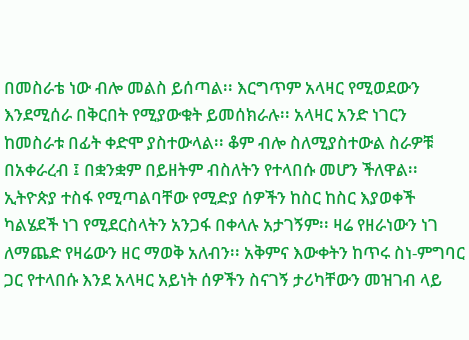በመስራቴ ነው ብሎ መልስ ይሰጣል፡፡ እርግጥም አላዛር የሚወደውን እንደሚሰራ በቅርበት የሚያውቁት ይመሰክራሉ፡፡ አላዛር አንድ ነገርን ከመስራቱ በፊት ቀድሞ ያስተውላል፡፡ ቆም ብሎ ስለሚያስተውል ስራዎቹ በአቀራረብ ፤ በቋንቋም በይዘትም ብስለትን የተላበሱ መሆን ችለዋል፡፡ ኢትዮጵያ ተስፋ የሚጣልባቸው የሚድያ ሰዎችን ከስር ከስር እያወቀች ካልሄደች ነገ የሚደርስላትን አንጋፋ በቀላሉ አታገኝም፡፡ ዛሬ የዘራነውን ነገ ለማጨድ የዛሬውን ዘር ማወቅ አለብን፡፡ አቅምና እውቀትን ከጥሩ ስነ-ምግባር ጋር የተላበሱ እንደ አላዛር አይነት ሰዎችን ስናገኝ ታሪካቸውን መዝገብ ላይ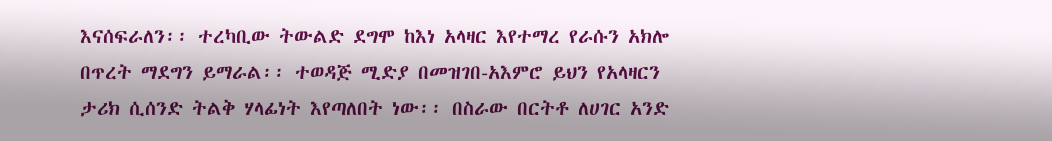እናሰፍራለን፡፡ ተረካቢው ትውልድ ደግሞ ከእነ አላዛር እየተማረ የራሱን አክሎ በጥረት ማደግን ይማራል፡፡ ተወዳጅ ሚድያ በመዝገበ-አእምሮ ይህን የአላዛርን ታሪክ ሲሰንድ ትልቅ ሃላፊነት እየጣለበት ነው፡፡ በስራው በርትቶ ለሀገር አንድ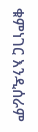ቁምነገር እንዲሰራም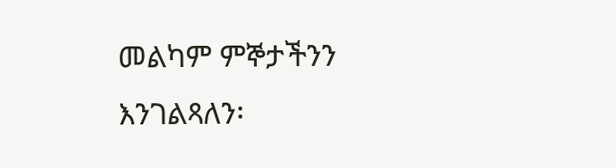መልካም ምኞታችንን እንገልጻለን፡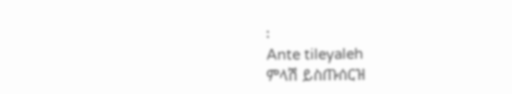፡
Ante tileyaleh
ምላሽ ይስጡሰርዝ